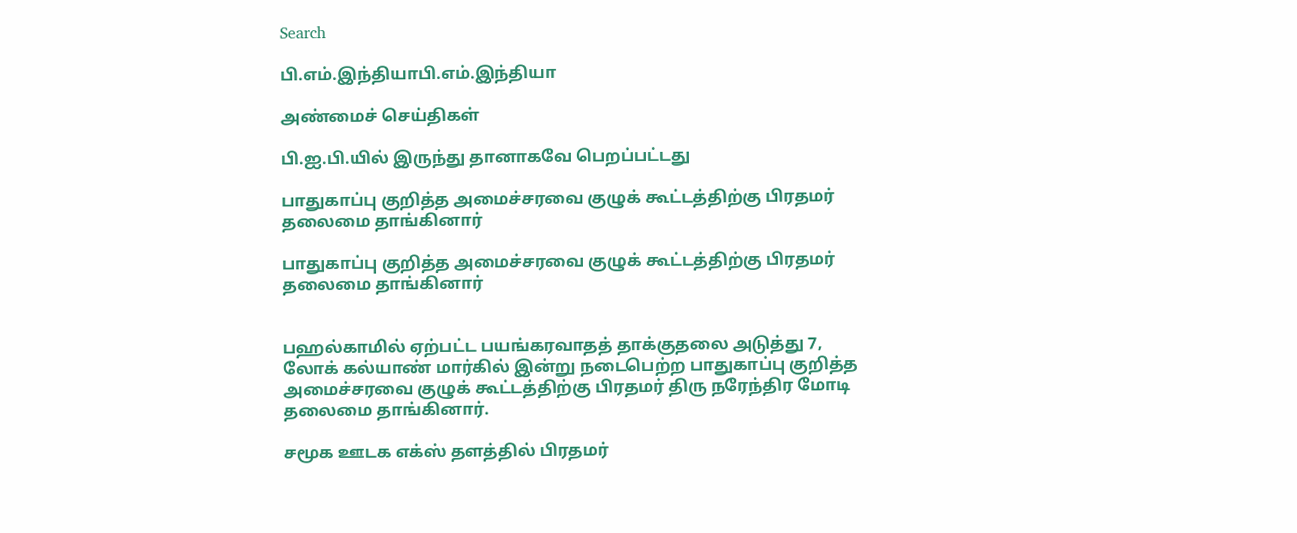Search

பி.எம்.இந்தியாபி.எம்.இந்தியா

அண்மைச் செய்திகள்

பி.ஐ.பி.யில் இருந்து தானாகவே பெறப்பட்டது

பாதுகாப்பு குறித்த அமைச்சரவை குழுக் கூட்டத்திற்கு பிரதமர் தலைமை தாங்கினார்

பாதுகாப்பு குறித்த அமைச்சரவை குழுக் கூட்டத்திற்கு பிரதமர் தலைமை தாங்கினார்


பஹல்காமில் ஏற்பட்ட பயங்கரவாதத் தாக்குதலை அடுத்து 7, லோக் கல்யாண் மார்கில் இன்று நடைபெற்ற பாதுகாப்பு குறித்த அமைச்சரவை குழுக் கூட்டத்திற்கு பிரதமர் திரு நரேந்திர மோடி தலைமை தாங்கினார்.

சமூக ஊடக எக்ஸ் தளத்தில் பிரதமர்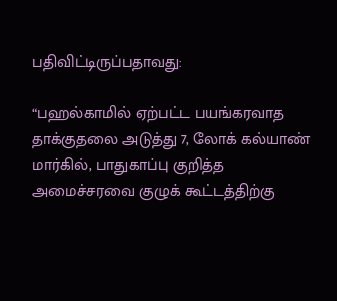பதிவிட்டிருப்பதாவது:

“பஹல்காமில் ஏற்பட்ட பயங்கரவாத தாக்குதலை அடுத்து 7, லோக் கல்யாண் மார்கில், பாதுகாப்பு குறித்த அமைச்சரவை குழுக் கூட்டத்திற்கு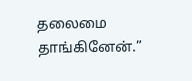தலைமை தாங்கினேன்.”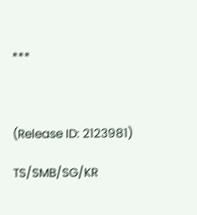***



(Release ID: 2123981)

TS/SMB/SG/KR